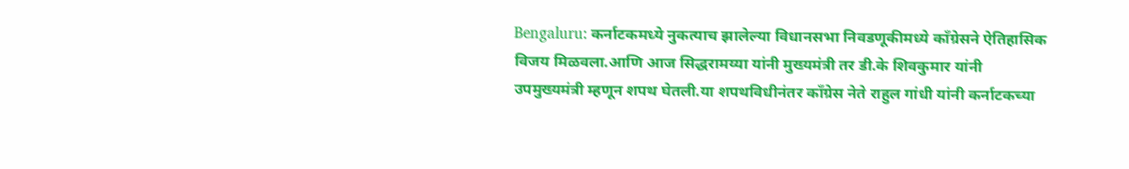Bengaluru: कर्नाटकमध्ये नुकत्याच झालेल्या विधानसभा निवडणूकीमध्ये काँग्रेसने ऐतिहासिक विजय मिळवला.आणि आज सिद्धरामय्या यांनी मुख्यमंत्री तर डी.के शिवकुमार यांनी उपमुख्यमंत्री म्हणून शपथ घेतली.या शपथविधीनंतर काँग्रेस नेते राहुल गांधी यांनी कर्नाटकच्या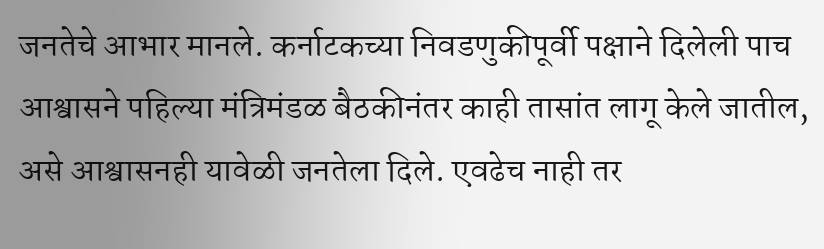जनतेचे आभार मानले. कर्नाटकच्या निवडणुकीपूर्वी पक्षाने दिलेली पाच आश्वासने पहिल्या मंत्रिमंडळ बैठकीनंतर काही तासांत लागू केले जातील, असे आश्वासनही यावेळी जनतेला दिले. एवढेच नाही तर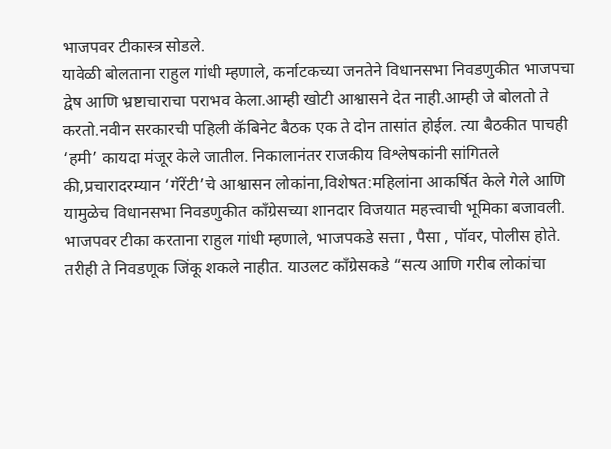भाजपवर टीकास्त्र सोडले.
यावेळी बोलताना राहुल गांधी म्हणाले, कर्नाटकच्या जनतेने विधानसभा निवडणुकीत भाजपचा द्वेष आणि भ्रष्टाचाराचा पराभव केला.आम्ही खोटी आश्वासने देत नाही.आम्ही जे बोलतो ते करतो.नवीन सरकारची पहिली कॅबिनेट बैठक एक ते दोन तासांत होईल. त्या बैठकीत पाचही ‘हमी’ कायदा मंजूर केले जातील. निकालानंतर राजकीय विश्लेषकांनी सांगितले की,प्रचारादरम्यान ‘गॅरेंटी’चे आश्वासन लोकांना,विशेषत:महिलांना आकर्षित केले गेले आणि यामुळेच विधानसभा निवडणुकीत काँग्रेसच्या शानदार विजयात महत्त्वाची भूमिका बजावली.
भाजपवर टीका करताना राहुल गांधी म्हणाले, भाजपकडे सत्ता , पैसा , पॉवर, पोलीस होते. तरीही ते निवडणूक जिंकू शकले नाहीत. याउलट काँग्रेसकडे “सत्य आणि गरीब लोकांचा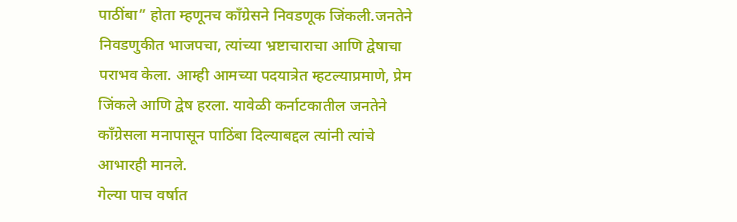पाठींबा” होता म्हणूनच काँग्रेसने निवडणूक जिंकली.जनतेने निवडणुकीत भाजपचा, त्यांच्या भ्रष्टाचाराचा आणि द्वेषाचा पराभव केला. आम्ही आमच्या पदयात्रेत म्हटल्याप्रमाणे, प्रेम जिंकले आणि द्वेष हरला. यावेळी कर्नाटकातील जनतेने काँग्रेसला मनापासून पाठिंबा दिल्याबद्दल त्यांनी त्यांचे आभारही मानले.
गेल्या पाच वर्षात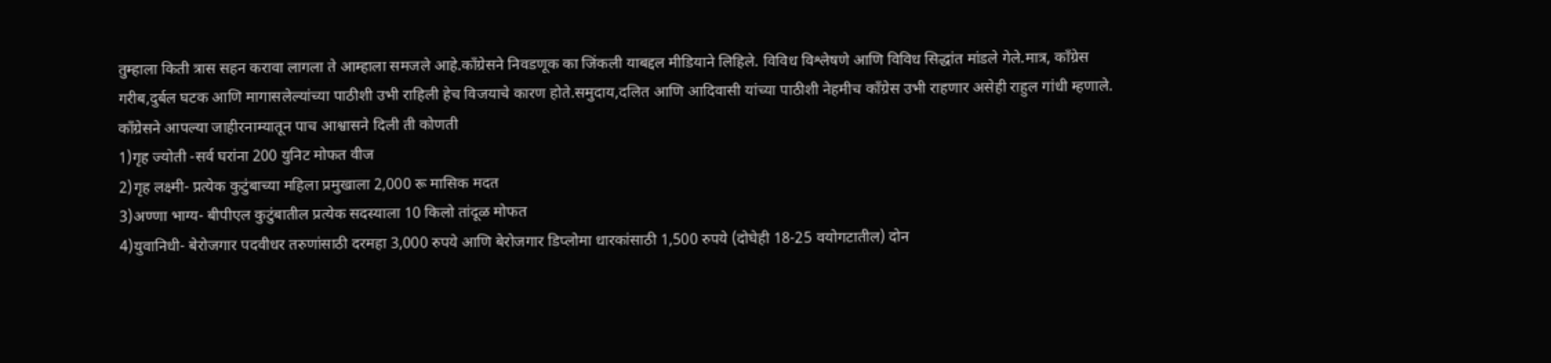तुम्हाला किती त्रास सहन करावा लागला ते आम्हाला समजले आहे.काँग्रेसने निवडणूक का जिंकली याबद्दल मीडियाने लिहिले. विविध विश्लेषणे आणि विविध सिद्धांत मांडले गेले.मात्र, काँग्रेस गरीब,दुर्बल घटक आणि मागासलेल्यांच्या पाठीशी उभी राहिली हेच विजयाचे कारण होते.समुदाय,दलित आणि आदिवासी यांच्या पाठीशी नेहमीच काँग्रेस उभी राहणार असेही राहुल गांधी म्हणाले.
काँग्रेसने आपल्या जाहीरनाम्यातून पाच आश्वासने दिली ती कोणती
1)गृह ज्योती -सर्व घरांना 200 युनिट मोफत वीज
2)गृह लक्ष्मी- प्रत्येक कुटुंबाच्या महिला प्रमुखाला 2,000 रू मासिक मदत
3)अण्णा भाग्य- बीपीएल कुटुंबातील प्रत्येक सदस्याला 10 किलो तांदूळ मोफत
4)युवानिधी- बेरोजगार पदवीधर तरुणांसाठी दरमहा 3,000 रुपये आणि बेरोजगार डिप्लोमा धारकांसाठी 1,500 रुपये (दोघेही 18-25 वयोगटातील) दोन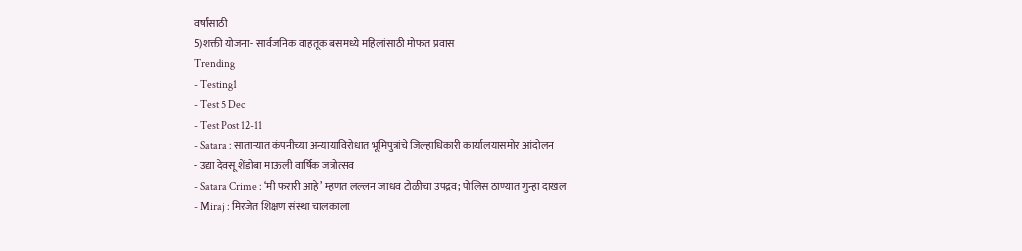वर्षांसाठी
5)शक्ती योजना- सार्वजनिक वाहतूक बसमध्ये महिलांसाठी मोफत प्रवास
Trending
- Testing1
- Test 5 Dec
- Test Post 12-11
- Satara : साताऱ्यात कंपनीच्या अन्यायाविरोधात भूमिपुत्रांचे जिल्हाधिकारी कार्यालयासमोर आंदोलन
- उद्या देवसू शेंडोबा माऊली वार्षिक जत्रोत्सव
- Satara Crime : ‘मी फरारी आहे’ म्हणत लल्लन जाधव टोळीचा उपद्रव; पोलिस ठाण्यात गुन्हा दाखल
- Miraj : मिरजेत शिक्षण संस्था चालकाला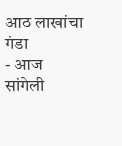आठ लाखांचा गंडा
- आज सांगेली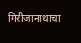गिरीजानाथाचा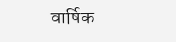वार्षिक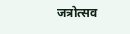जत्रोत्सव